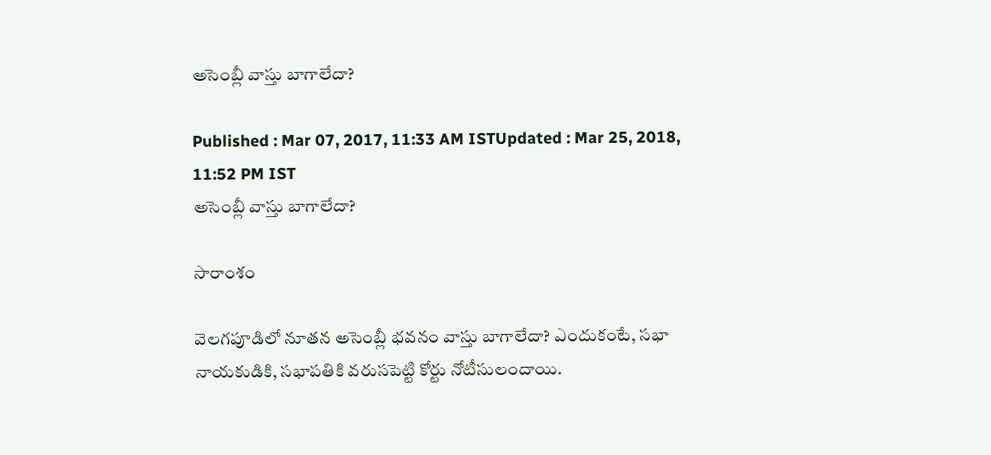అసెంబ్లీ వాస్తు బాగాలేదా?

Published : Mar 07, 2017, 11:33 AM ISTUpdated : Mar 25, 2018, 11:52 PM IST
అసెంబ్లీ వాస్తు బాగాలేదా?

సారాంశం

వెలగపూడిలో నూతన అసెంబ్లీ భవనం వాస్తు బాగాలేదా? ఎందుకంటే, సభా నాయకుడికి, సభాపతికి వరుసపెట్టి కోర్టు నోటీసులందాయి.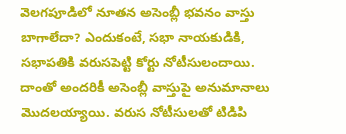వెలగపూడిలో నూతన అసెంబ్లీ భవనం వాస్తు బాగాలేదా? ఎందుకంటే, సభా నాయకుడికి, సభాపతికి వరుసపెట్టి కోర్టు నోటీసులందాయి. దాంతో అందరికీ అసెంబ్లీ వాస్తుపై అనుమానాలు మొదలయ్యాయి. వరుస నోటీసులతో టిడిపి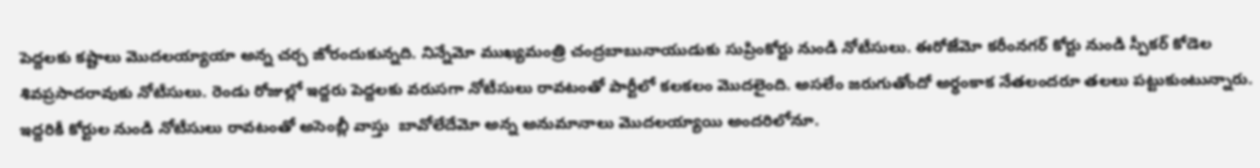పెద్దలకు కష్టాలు మొదలయ్యాయా అన్న చర్చ జోరందుకున్నది. నిన్నేమో ముఖ్యమంత్రి చంద్రబాబునాయుడుకు సుప్రింకోర్టు నుండి నోటీసులు. ఈరోజేమో కరీంనగర్ కోర్టు నుండి స్పీకర్ కోడెల శివప్రసాదరావుకు నోటీసులు. రెండు రోజుల్లో ఇద్దరు పెద్దలకు వరుసగా నోటీసులు రావటంతో పార్టీలో కలకలం మొదలైంది. అసలేం జరుగుతోందో అర్ధంకాక నేతలందరూ తలలు పట్టుకుంటున్నారు. ఇద్దరికీ కోర్టుల నుండి నోటీసులు రావటంతో అసెంబ్లీ వాస్తు  బావోలేదేమో అన్న అనుమానాలు మొదలయ్యాయి అందరిలోనూ.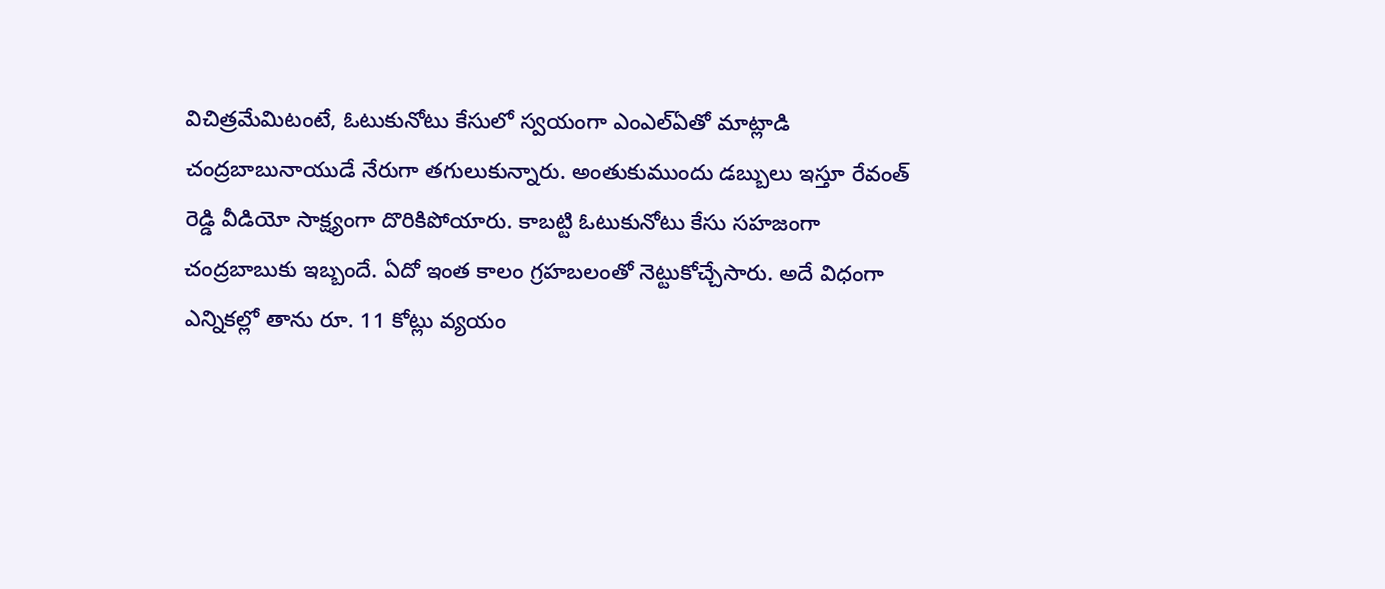విచిత్రమేమిటంటే, ఓటుకునోటు కేసులో స్వయంగా ఎంఎల్ఏతో మాట్లాడి చంద్రబాబునాయుడే నేరుగా తగులుకున్నారు. అంతుకుముందు డబ్బులు ఇస్తూ రేవంత్ రెడ్డి వీడియో సాక్ష్యంగా దొరికిపోయారు. కాబట్టి ఓటుకునోటు కేసు సహజంగా చంద్రబాబుకు ఇబ్బందే. ఏదో ఇంత కాలం గ్రహబలంతో నెట్టుకోచ్చేసారు. అదే విధంగా ఎన్నికల్లో తాను రూ. 11 కోట్లు వ్యయం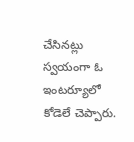చేసినట్లు స్వయంగా ఓ ఇంటర్యూలో కోడెలే చెప్పారు.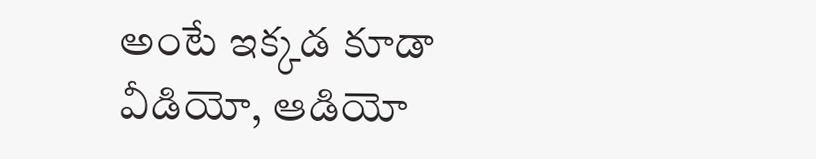అంటే ఇక్కడ కూడా వీడియో, ఆడియో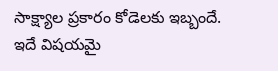సాక్ష్యాల ప్రకారం కోడెలకు ఇబ్బందే. ఇదే విషయమై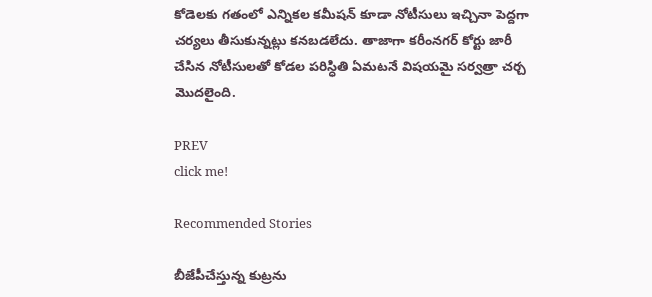కోడెలకు గతంలో ఎన్నికల కమీషన్ కూడా నోటీసులు ఇచ్చినా పెద్దగా చర్యలు తీసుకున్నట్లు కనబడలేదు. తాజాగా కరీంనగర్ కోర్టు జారీ చేసిన నోటీసులతో కోడల పరిస్ధితి ఏమటనే విషయమై సర్వత్రా చర్చ మొదలైంది.

PREV
click me!

Recommended Stories

బీజేపీచేస్తున్న కుట్రను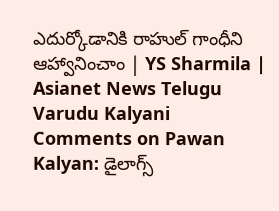ఎదుర్కోడానికి రాహుల్ గాంధీని ఆహ్వానించాం | YS Sharmila | Asianet News Telugu
Varudu Kalyani Comments on Pawan Kalyan: డైలాగ్స్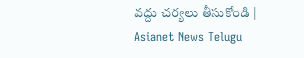వద్దు చర్యలు తీసుకోండి | Asianet News Telugu